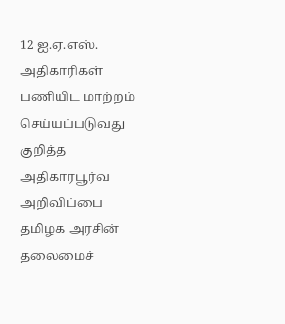12 ஐ.ஏ.எஸ். அதிகாரிகள் பணியிட மாற்றம் செய்யப்படுவது குறித்த அதிகாரபூர்வ அறிவிப்பை தமிழக அரசின் தலைமைச்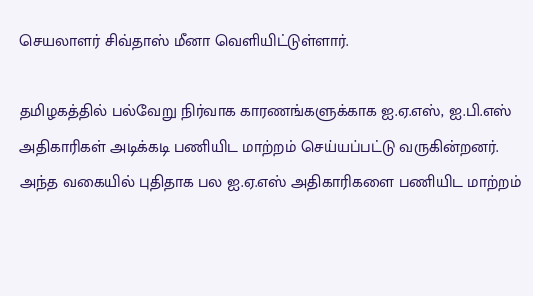செயலாளர் சிவ்தாஸ் மீனா வெளியிட்டுள்ளார்.

தமிழகத்தில் பல்வேறு நிர்வாக காரணங்களுக்காக ஐ.ஏ.எஸ், ஐ.பி.எஸ் அதிகாரிகள் அடிக்கடி பணியிட மாற்றம் செய்யப்பட்டு வருகின்றனர். அந்த வகையில் புதிதாக பல ஐ.ஏ.எஸ் அதிகாரிகளை பணியிட மாற்றம்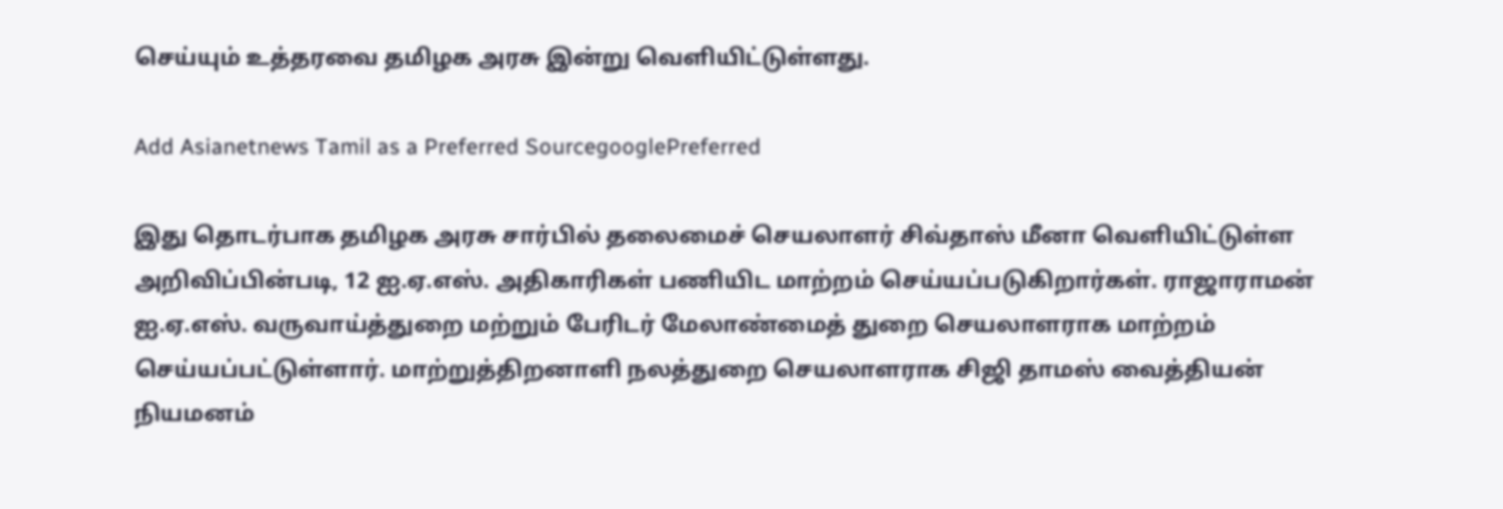செய்யும் உத்தரவை தமிழக அரசு இன்று வெளியிட்டுள்ளது.

Add Asianetnews Tamil as a Preferred SourcegooglePreferred

இது தொடர்பாக தமிழக அரசு சார்பில் தலைமைச் செயலாளர் சிவ்தாஸ் மீனா வெளியிட்டுள்ள அறிவிப்பின்படி, 12 ஐ.ஏ.எஸ். அதிகாரிகள் பணியிட மாற்றம் செய்யப்படுகிறார்கள். ராஜாராமன் ஐ.ஏ.எஸ். வருவாய்த்துறை மற்றும் பேரிடர் மேலாண்மைத் துறை செயலாளராக மாற்றம் செய்யப்பட்டுள்ளார். மாற்றுத்திறனாளி நலத்துறை செயலாளராக சிஜி தாமஸ் வைத்தியன் நியமனம்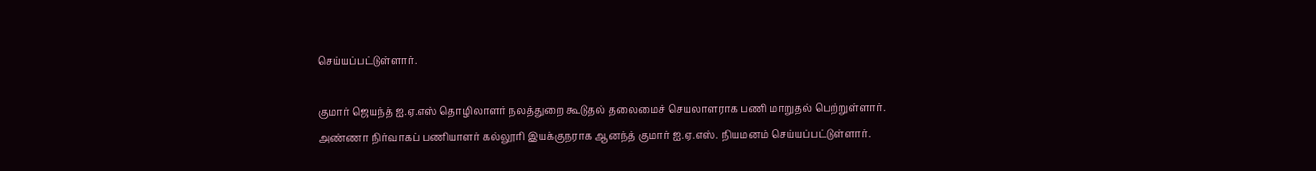செய்யப்பட்டுள்ளார்.

குமார் ஜெயந்த் ஐ.ஏ.எஸ் தொழிலாளர் நலத்துறை கூடுதல் தலைமைச் செயலாளராக பணி மாறுதல் பெற்றுள்ளார். அண்ணா நிர்வாகப் பணியாளர் கல்லூரி இயக்குநராக ஆனந்த் குமார் ஐ.ஏ.எஸ். நியமனம் செய்யப்பட்டுள்ளார்.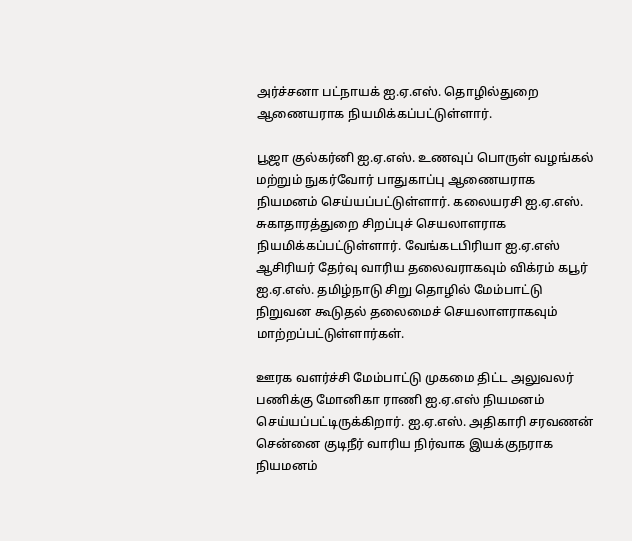அர்ச்சனா பட்நாயக் ஐ.ஏ.எஸ். தொழில்துறை ஆணையராக நியமிக்கப்பட்டுள்ளார்.

பூஜா குல்கர்னி ஐ.ஏ.எஸ். உணவுப் பொருள் வழங்கல் மற்றும் நுகர்வோர் பாதுகாப்பு ஆணையராக நியமனம் செய்யப்பட்டுள்ளார். கலையரசி ஐ.ஏ.எஸ். சுகாதாரத்துறை சிறப்புச் செயலாளராக நியமிக்கப்பட்டுள்ளார். வேங்கடபிரியா ஐ.ஏ.எஸ் ஆசிரியர் தேர்வு வாரிய தலைவராகவும் விக்ரம் கபூர் ஐ.ஏ.எஸ். தமிழ்நாடு சிறு தொழில் மேம்பாட்டு நிறுவன கூடுதல் தலைமைச் செயலாளராகவும் மாற்றப்பட்டுள்ளார்கள்.

ஊரக வளர்ச்சி மேம்பாட்டு முகமை திட்ட அலுவலர் பணிக்கு மோனிகா ராணி ஐ.ஏ.எஸ் நியமனம் செய்யப்பட்டிருக்கிறார். ஐ.ஏ.எஸ். அதிகாரி சரவணன் சென்னை குடிநீர் வாரிய நிர்வாக இயக்குநராக நியமனம்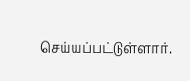செய்யப்பட்டுள்ளார்.